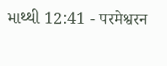માથ્થી 12:41 - परमेश्वरन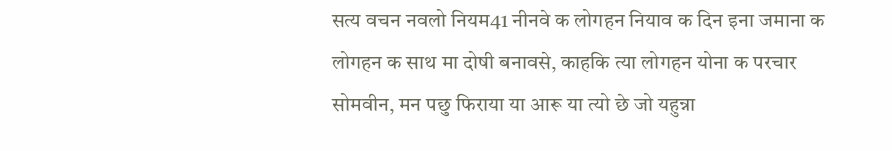सत्य वचन नवलो नियम41 नीनवे क लोगहन नियाव क दिन इना जमाना क लोगहन क साथ मा दोषी बनावसे, काहकि त्या लोगहन योना क परचार सोमवीन, मन पछु फिराया या आरू या त्यो छे जो यहुन्ना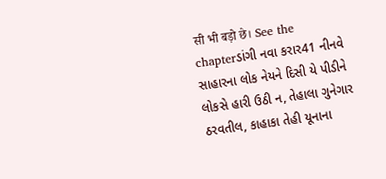सी भी बड़ो छे। See the chapterડાંગી નવા કરાર41 નીનવે સાહારના લોક નેયને દિસી યે પીડીને લોકસે હારી ઉઠી ન, તેહાલા ગુનેગાર ઠરવતીલ, કાહાકા તેહી યૂનાના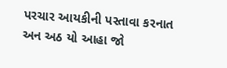પરચાર આયકીની પસ્તાવા કરનાત અન અઠ યો આહા જો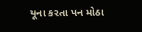યૂના કરતા પન મોઠા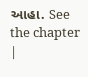આહા. See the chapter |